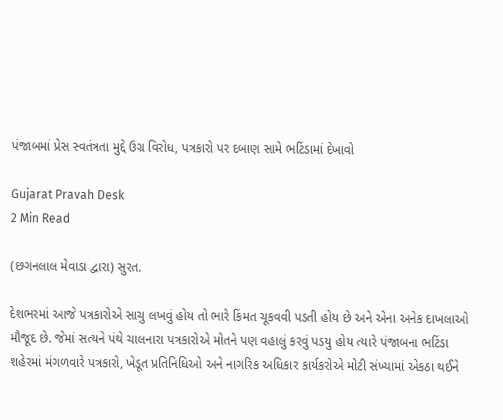પંજાબમાં પ્રેસ સ્વતંત્રતા મુદ્દે ઉગ્ર વિરોધ, પત્રકારો પર દબાણ સામે ભટિંડામાં દેખાવો

Gujarat Pravah Desk
2 Min Read

(છગનલાલ મેવાડા દ્વારા) સુરત.

દેશભરમાં આજે પત્રકારોએ સાચુ લખવું હોય તો ભારે કિંમત ચૂકવવી પડતી હોય છે અને એના અનેક દાખલાઓ મૌજૂદ છે. જેમાં સત્યને પંથે ચાલનારા પત્રકારોએ મોતને પણ વહાલું કરવું પડયુ હોય ત્યારે પંજાબના ભટિંડા શહેરમાં મંગળવારે પત્રકારો, ખેડૂત પ્રતિનિધિઓ અને નાગરિક અધિકાર કાર્યકરોએ મોટી સંખ્યામાં એકઠા થઈને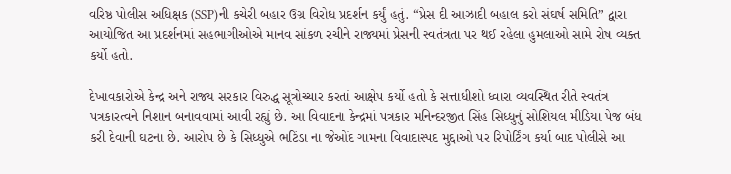વરિષ્ઠ પોલીસ અધિક્ષક (SSP)ની કચેરી બહાર ઉગ્ર વિરોધ પ્રદર્શન કર્યું હતું. “પ્રેસ દી આઝાદી બહાલ કરો સંઘર્ષ સમિતિ” દ્વારા આયોજિત આ પ્રદર્શનમાં સહભાગીઓએ માનવ સાંકળ રચીને રાજ્યમાં પ્રેસની સ્વતંત્રતા પર થઈ રહેલા હુમલાઓ સામે રોષ વ્યક્ત કર્યો હતો.

દેખાવકારોએ કેન્દ્ર અને રાજ્ય સરકાર વિરુદ્ધ સૂત્રોચ્ચાર કરતાં આક્ષેપ કર્યો હતો કે સત્તાધીશો ધ્વારા વ્યવસ્થિત રીતે સ્વતંત્ર પત્રકારત્વને નિશાન બનાવવામાં આવી રહ્યું છે. આ વિવાદના કેન્દ્રમાં પત્રકાર મનિન્દરજીત સિંહ સિધ્ધુનું સોશિયલ મીડિયા પેજ બંધ કરી દેવાની ઘટના છે. આરોપ છે કે સિધ્ધુએ ભટિંડા ના જેઓંદ ગામના વિવાદાસ્પદ મુદ્દાઓ પર રિપોર્ટિંગ કર્યા બાદ પોલીસે આ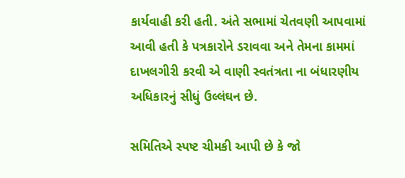કાર્યવાહી કરી હતી. અંતે સભામાં ચેતવણી આપવામાં આવી હતી કે પત્રકારોને ડરાવવા અને તેમના કામમાં દાખલગીરી કરવી એ વાણી સ્વતંત્રતા ના બંધારણીય અધિકારનું સીધું ઉલ્લંઘન છે.

સમિતિએ સ્પષ્ટ ચીમકી આપી છે કે જો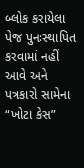બ્લોક કરાયેલા પેજ પુનઃસ્થાપિત કરવામાં નહીં આવે અને પત્રકારો સામેના “ખોટા કેસ”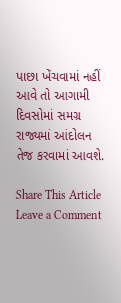પાછા ખેંચવામાં નહીં આવે તો આગામી દિવસોમાં સમગ્ર રાજ્યમાં આંદોલન તેજ કરવામાં આવશે.

Share This Article
Leave a Comment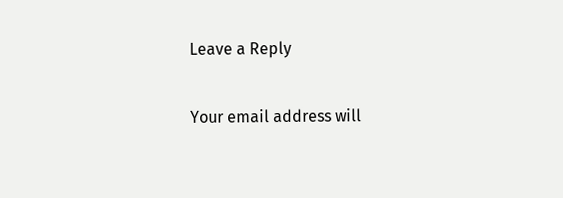Leave a Reply

Your email address will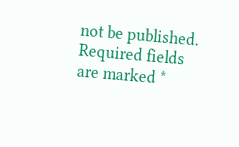not be published. Required fields are marked *